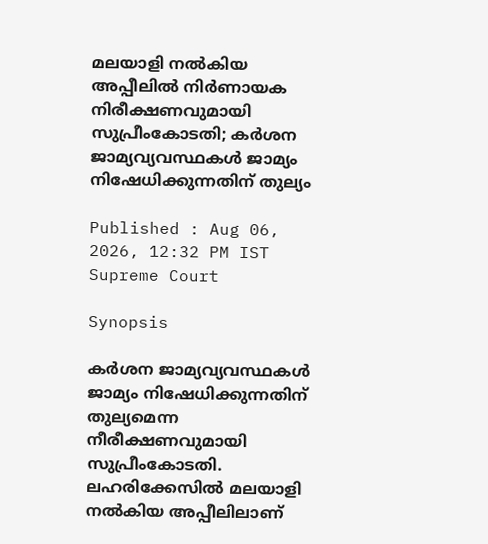മലയാളി നൽകിയ അപ്പീലിൽ നിർണായക നിരീക്ഷണവുമായി സുപ്രീംകോടതി; കർശന ജാമ്യവ്യവസ്ഥകൾ ജാമ്യം നിഷേധിക്കുന്നതിന് തുല്യം

Published : Aug 06, 2026, 12:32 PM IST
Supreme Court

Synopsis

കർശന ജാമ്യവ്യവസ്ഥകൾ ജാമ്യം നിഷേധിക്കുന്നതിന് തുല്യമെന്ന നീരീക്ഷണവുമായി സുപ്രീംകോടതി. ലഹരിക്കേസിൽ മലയാളി നൽകിയ അപ്പീലിലാണ്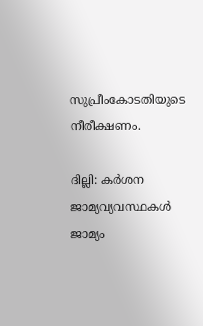സുപ്രീംകോടതിയുടെ നീരീക്ഷണം.

ദില്ലി: കർശന ജാമ്യവ്യവസ്ഥകൾ ജാമ്യം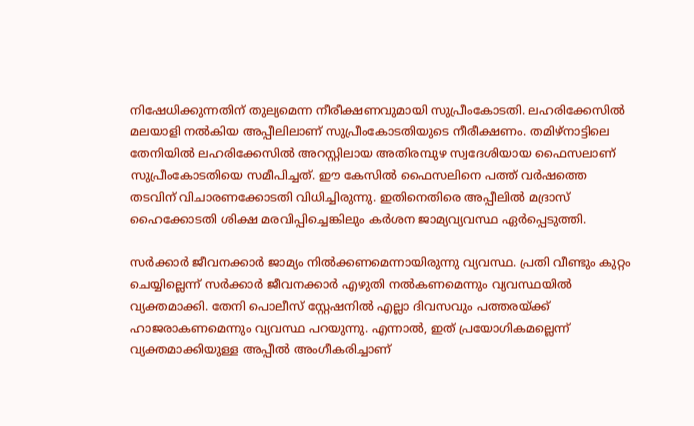നിഷേധിക്കുന്നതിന് തുല്യമെന്ന നീരീക്ഷണവുമായി സുപ്രീംകോടതി. ലഹരിക്കേസിൽ മലയാളി നൽകിയ അപ്പീലിലാണ് സുപ്രീംകോടതിയുടെ നീരീക്ഷണം. തമിഴ്നാട്ടിലെ തേനിയിൽ ലഹരിക്കേസിൽ അറസ്റ്റിലായ അതിരമ്പുഴ സ്വദേശിയായ ഫൈസലാണ് സുപ്രീംകോടതിയെ സമീപിച്ചത്. ഈ കേസിൽ ഫൈസലിനെ പത്ത് വർഷത്തെ തടവിന് വിചാരണക്കോടതി വിധിച്ചിരുന്നു. ഇതിനെതിരെ അപ്പീലിൽ മദ്രാസ് ഹൈക്കോടതി ശിക്ഷ മരവിപ്പിച്ചെങ്കിലും കർശന ജാമ്യവ്യവസ്ഥ ഏർപ്പെടുത്തി.

സർക്കാർ ജീവനക്കാർ ജാമ്യം നിൽക്കണമെന്നായിരുന്നു വ്യവസ്ഥ. പ്രതി വീണ്ടും കുറ്റം ചെയ്യില്ലെന്ന് സർക്കാർ ജീവനക്കാർ എഴുതി നൽകണമെന്നും വ്യവസ്ഥയിൽ വ്യക്തമാക്കി. തേനി പൊലീസ് സ്റ്റേഷനിൽ എല്ലാ ദിവസവും പത്തരയ്ക്ക് ഹാജരാകണമെന്നും വ്യവസ്ഥ പറയുന്നു. എന്നാൽ, ഇത് പ്രയോഗികമല്ലെന്ന് വ്യക്തമാക്കിയുള്ള അപ്പീൽ അംഗീകരിച്ചാണ്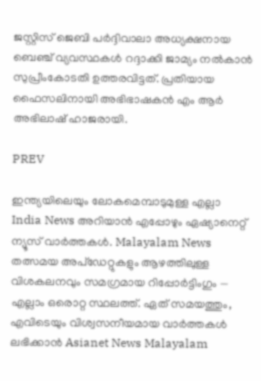ജസ്റ്റിസ് ജെബി പർദ്ദിവാലാ അധ്യക്ഷനായ ബെഞ്ച് വ്യവസ്ഥകൾ റദ്ദാക്കി ജാമ്യം നൽകാൻ സുപ്രീംകോടതി ഉത്തരവിട്ടത്. പ്രതിയായ ഫൈസലിനായി അഭിഭാഷകൻ എം ആർ അഭിലാഷ് ഹാജരായി.

PREV

ഇന്ത്യയിലെയും ലോകമെമ്പാടുമുള്ള എല്ലാ India News അറിയാൻ എപ്പോഴും ഏഷ്യാനെറ്റ് ന്യൂസ് വാർത്തകൾ. Malayalam News   തത്സമയ അപ്‌ഡേറ്റുകളും ആഴത്തിലുള്ള വിശകലനവും സമഗ്രമായ റിപ്പോർട്ടിംഗും — എല്ലാം ഒരൊറ്റ സ്ഥലത്ത്. ഏത് സമയത്തും, എവിടെയും വിശ്വസനീയമായ വാർത്തകൾ ലഭിക്കാൻ Asianet News Malayalam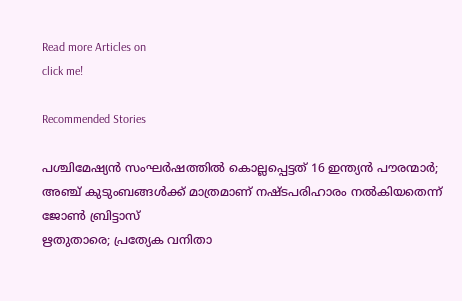Read more Articles on
click me!

Recommended Stories

പശ്ചിമേഷ്യൻ സംഘർഷത്തിൽ കൊല്ലപ്പെട്ടത് 16 ഇന്ത്യൻ പൗരന്മാർ; അഞ്ച് കുടുംബങ്ങൾക്ക് മാത്രമാണ് നഷ്ടപരിഹാരം നൽകിയതെന്ന് ജോൺ ബ്രിട്ടാസ്
ഋതുതാരെ; പ്രത്യേക വനിതാ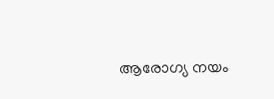ആരോഗ്യ നയം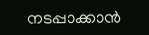നടപ്പാക്കാൻ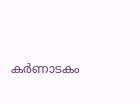കർണാടകം